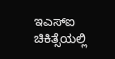ಇಎಸ್ಐ ಚಿಕಿತ್ಸೆಯಲ್ಲಿ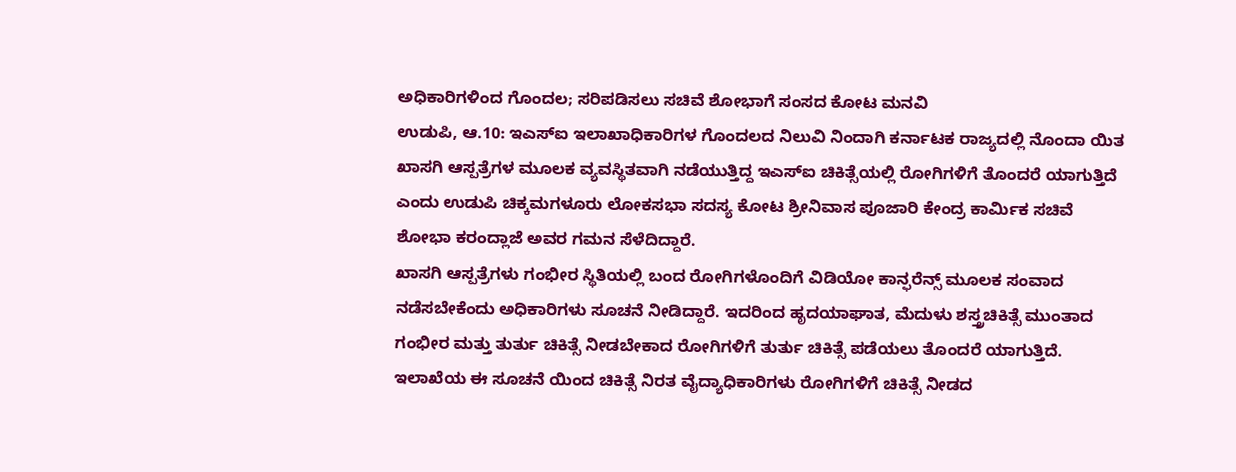ಅಧಿಕಾರಿಗಳಿಂದ ಗೊಂದಲ; ಸರಿಪಡಿಸಲು ಸಚಿವೆ ಶೋಭಾಗೆ ಸಂಸದ ಕೋಟ ಮನವಿ
ಉಡುಪಿ, ಆ.10: ಇಎಸ್ಐ ಇಲಾಖಾಧಿಕಾರಿಗಳ ಗೊಂದಲದ ನಿಲುವಿ ನಿಂದಾಗಿ ಕರ್ನಾಟಕ ರಾಜ್ಯದಲ್ಲಿ ನೊಂದಾ ಯಿತ ಖಾಸಗಿ ಆಸ್ಪತ್ರೆಗಳ ಮೂಲಕ ವ್ಯವಸ್ಥಿತವಾಗಿ ನಡೆಯುತ್ತಿದ್ದ ಇಎಸ್ಐ ಚಿಕಿತ್ಸೆಯಲ್ಲಿ ರೋಗಿಗಳಿಗೆ ತೊಂದರೆ ಯಾಗುತ್ತಿದೆ ಎಂದು ಉಡುಪಿ ಚಿಕ್ಕಮಗಳೂರು ಲೋಕಸಭಾ ಸದಸ್ಯ ಕೋಟ ಶ್ರೀನಿವಾಸ ಪೂಜಾರಿ ಕೇಂದ್ರ ಕಾರ್ಮಿಕ ಸಚಿವೆ ಶೋಭಾ ಕರಂದ್ಲಾಜೆ ಅವರ ಗಮನ ಸೆಳೆದಿದ್ದಾರೆ.
ಖಾಸಗಿ ಆಸ್ಪತ್ರೆಗಳು ಗಂಭೀರ ಸ್ಥಿತಿಯಲ್ಲಿ ಬಂದ ರೋಗಿಗಳೊಂದಿಗೆ ವಿಡಿಯೋ ಕಾನ್ಫರೆನ್ಸ್ ಮೂಲಕ ಸಂವಾದ ನಡೆಸಬೇಕೆಂದು ಅಧಿಕಾರಿಗಳು ಸೂಚನೆ ನೀಡಿದ್ದಾರೆ. ಇದರಿಂದ ಹೃದಯಾಘಾತ, ಮೆದುಳು ಶಸ್ತ್ರಚಿಕಿತ್ಸೆ ಮುಂತಾದ ಗಂಭೀರ ಮತ್ತು ತುರ್ತು ಚಿಕಿತ್ಸೆ ನೀಡಬೇಕಾದ ರೋಗಿಗಳಿಗೆ ತುರ್ತು ಚಿಕಿತ್ಸೆ ಪಡೆಯಲು ತೊಂದರೆ ಯಾಗುತ್ತಿದೆ. ಇಲಾಖೆಯ ಈ ಸೂಚನೆ ಯಿಂದ ಚಿಕಿತ್ಸೆ ನಿರತ ವೈದ್ಯಾಧಿಕಾರಿಗಳು ರೋಗಿಗಳಿಗೆ ಚಿಕಿತ್ಸೆ ನೀಡದ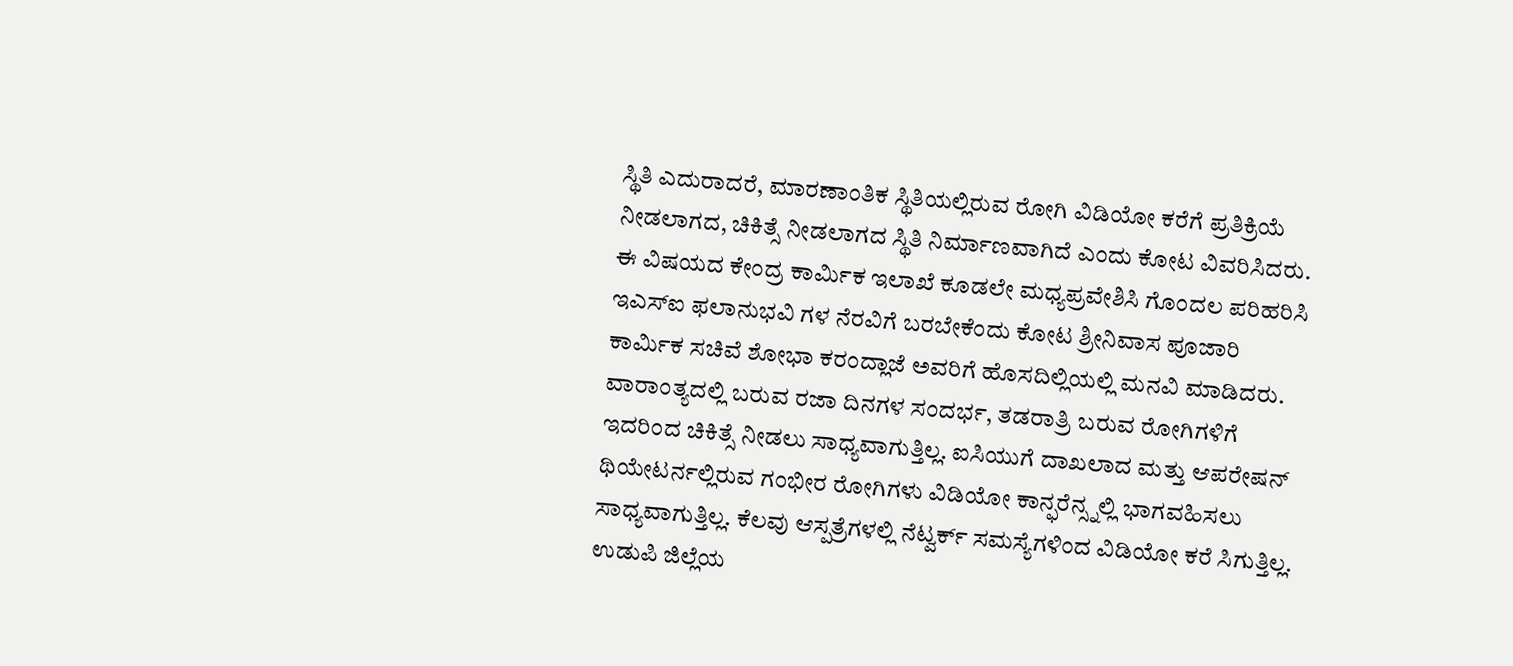ಸ್ಥಿತಿ ಎದುರಾದರೆ, ಮಾರಣಾಂತಿಕ ಸ್ಥಿತಿಯಲ್ಲಿರುವ ರೋಗಿ ವಿಡಿಯೋ ಕರೆಗೆ ಪ್ರತಿಕ್ರಿಯೆ ನೀಡಲಾಗದ, ಚಿಕಿತ್ಸೆ ನೀಡಲಾಗದ ಸ್ಥಿತಿ ನಿರ್ಮಾಣವಾಗಿದೆ ಎಂದು ಕೋಟ ವಿವರಿಸಿದರು.
ಈ ವಿಷಯದ ಕೇಂದ್ರ ಕಾರ್ಮಿಕ ಇಲಾಖೆ ಕೂಡಲೇ ಮಧ್ಯಪ್ರವೇಶಿಸಿ ಗೊಂದಲ ಪರಿಹರಿಸಿ ಇಎಸ್ಐ ಫಲಾನುಭವಿ ಗಳ ನೆರವಿಗೆ ಬರಬೇಕೆಂದು ಕೋಟ ಶ್ರೀನಿವಾಸ ಪೂಜಾರಿ ಕಾರ್ಮಿಕ ಸಚಿವೆ ಶೋಭಾ ಕರಂದ್ಲಾಜೆ ಅವರಿಗೆ ಹೊಸದಿಲ್ಲಿಯಲ್ಲಿ ಮನವಿ ಮಾಡಿದರು.
ವಾರಾಂತ್ಯದಲ್ಲಿ ಬರುವ ರಜಾ ದಿನಗಳ ಸಂದರ್ಭ, ತಡರಾತ್ರಿ ಬರುವ ರೋಗಿಗಳಿಗೆ ಇದರಿಂದ ಚಿಕಿತ್ಸೆ ನೀಡಲು ಸಾಧ್ಯವಾಗುತ್ತಿಲ್ಲ. ಐಸಿಯುಗೆ ದಾಖಲಾದ ಮತ್ತು ಆಪರೇಷನ್ ಥಿಯೇಟರ್ನಲ್ಲಿರುವ ಗಂಭೀರ ರೋಗಿಗಳು ವಿಡಿಯೋ ಕಾನ್ಫರೆನ್ಸ್ನಲ್ಲಿ ಭಾಗವಹಿಸಲು ಸಾಧ್ಯವಾಗುತ್ತಿಲ್ಲ. ಕೆಲವು ಆಸ್ಪತ್ರೆಗಳಲ್ಲಿ ನೆಟ್ವರ್ಕ್ ಸಮಸ್ಯೆಗಳಿಂದ ವಿಡಿಯೋ ಕರೆ ಸಿಗುತ್ತಿಲ್ಲ. ಉಡುಪಿ ಜಿಲ್ಲೆಯ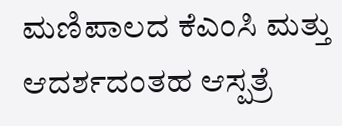ಮಣಿಪಾಲದ ಕೆಎಂಸಿ ಮತ್ತು ಆದರ್ಶದಂತಹ ಆಸ್ಪತ್ರೆ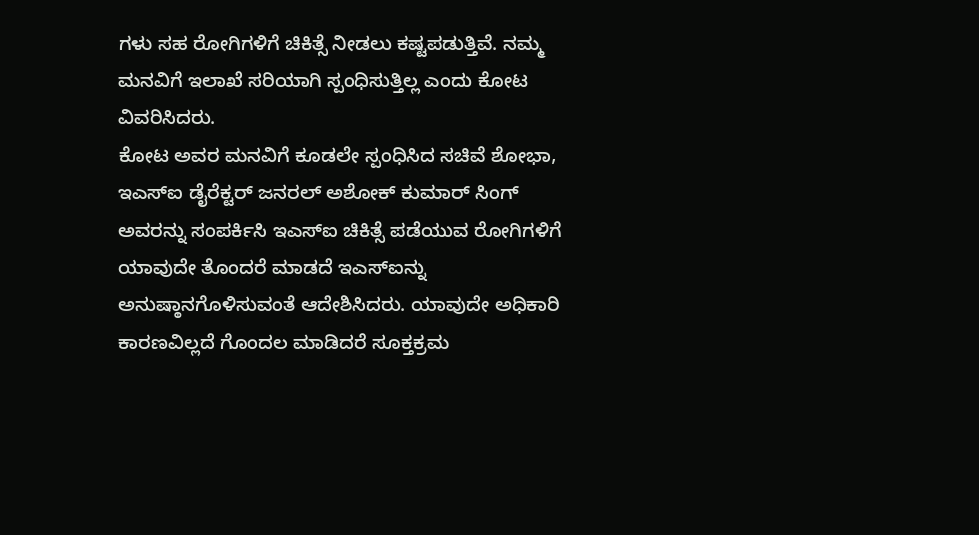ಗಳು ಸಹ ರೋಗಿಗಳಿಗೆ ಚಿಕಿತ್ಸೆ ನೀಡಲು ಕಷ್ಟಪಡುತ್ತಿವೆ. ನಮ್ಮ ಮನವಿಗೆ ಇಲಾಖೆ ಸರಿಯಾಗಿ ಸ್ಪಂಧಿಸುತ್ತಿಲ್ಲ ಎಂದು ಕೋಟ ವಿವರಿಸಿದರು.
ಕೋಟ ಅವರ ಮನವಿಗೆ ಕೂಡಲೇ ಸ್ಪಂಧಿಸಿದ ಸಚಿವೆ ಶೋಭಾ, ಇಎಸ್ಐ ಡೈರೆಕ್ಟರ್ ಜನರಲ್ ಅಶೋಕ್ ಕುಮಾರ್ ಸಿಂಗ್ ಅವರನ್ನು ಸಂಪರ್ಕಿಸಿ ಇಎಸ್ಐ ಚಿಕಿತ್ಸೆ ಪಡೆಯುವ ರೋಗಿಗಳಿಗೆ ಯಾವುದೇ ತೊಂದರೆ ಮಾಡದೆ ಇಎಸ್ಐನ್ನು ಅನುಷ್ಠಾನಗೊಳಿಸುವಂತೆ ಆದೇಶಿಸಿದರು. ಯಾವುದೇ ಅಧಿಕಾರಿ ಕಾರಣವಿಲ್ಲದೆ ಗೊಂದಲ ಮಾಡಿದರೆ ಸೂಕ್ತಕ್ರಮ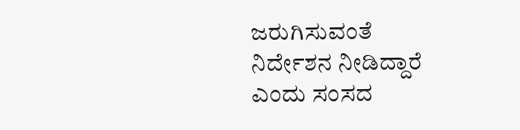ಜರುಗಿಸುವಂತೆ ನಿರ್ದೇಶನ ನೀಡಿದ್ದಾರೆ ಎಂದು ಸಂಸದ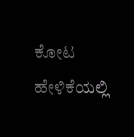ಕೋಟ ಹೇಳಿಕೆಯಲ್ಲಿ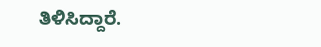ತಿಳಿಸಿದ್ದಾರೆ.